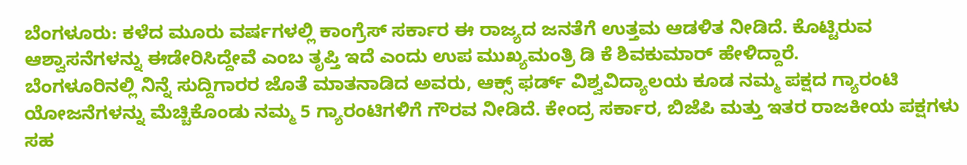ಬೆಂಗಳೂರು: ಕಳೆದ ಮೂರು ವರ್ಷಗಳಲ್ಲಿ ಕಾಂಗ್ರೆಸ್ ಸರ್ಕಾರ ಈ ರಾಜ್ಯದ ಜನತೆಗೆ ಉತ್ತಮ ಆಡಳಿತ ನೀಡಿದೆ. ಕೊಟ್ಟಿರುವ ಆಶ್ವಾಸನೆಗಳನ್ನು ಈಡೇರಿಸಿದ್ದೇವೆ ಎಂಬ ತೃಪ್ತಿ ಇದೆ ಎಂದು ಉಪ ಮುಖ್ಯಮಂತ್ರಿ ಡಿ ಕೆ ಶಿವಕುಮಾರ್ ಹೇಳಿದ್ದಾರೆ.
ಬೆಂಗಳೂರಿನಲ್ಲಿ ನಿನ್ನೆ ಸುದ್ದಿಗಾರರ ಜೊತೆ ಮಾತನಾಡಿದ ಅವರು, ಆಕ್ಸ್ ಫರ್ಡ್ ವಿಶ್ವವಿದ್ಯಾಲಯ ಕೂಡ ನಮ್ಮ ಪಕ್ಷದ ಗ್ಯಾರಂಟಿ ಯೋಜನೆಗಳನ್ನು ಮೆಚ್ಚಿಕೊಂಡು ನಮ್ಮ 5 ಗ್ಯಾರಂಟಿಗಳಿಗೆ ಗೌರವ ನೀಡಿದೆ. ಕೇಂದ್ರ ಸರ್ಕಾರ, ಬಿಜೆಪಿ ಮತ್ತು ಇತರ ರಾಜಕೀಯ ಪಕ್ಷಗಳು ಸಹ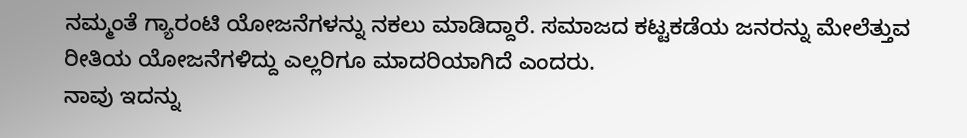ನಮ್ಮಂತೆ ಗ್ಯಾರಂಟಿ ಯೋಜನೆಗಳನ್ನು ನಕಲು ಮಾಡಿದ್ದಾರೆ. ಸಮಾಜದ ಕಟ್ಟಕಡೆಯ ಜನರನ್ನು ಮೇಲೆತ್ತುವ ರೀತಿಯ ಯೋಜನೆಗಳಿದ್ದು ಎಲ್ಲರಿಗೂ ಮಾದರಿಯಾಗಿದೆ ಎಂದರು.
ನಾವು ಇದನ್ನು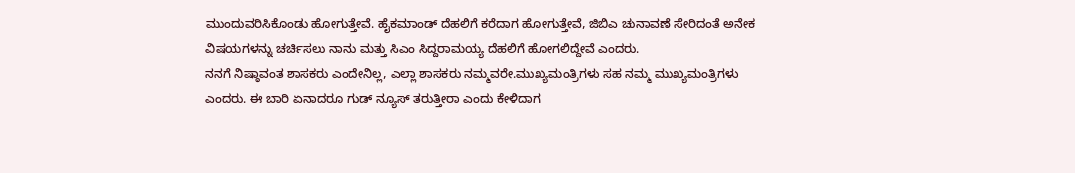ಮುಂದುವರಿಸಿಕೊಂಡು ಹೋಗುತ್ತೇವೆ. ಹೈಕಮಾಂಡ್ ದೆಹಲಿಗೆ ಕರೆದಾಗ ಹೋಗುತ್ತೇವೆ, ಜಿಬಿಎ ಚುನಾವಣೆ ಸೇರಿದಂತೆ ಅನೇಕ ವಿಷಯಗಳನ್ನು ಚರ್ಚಿಸಲು ನಾನು ಮತ್ತು ಸಿಎಂ ಸಿದ್ದರಾಮಯ್ಯ ದೆಹಲಿಗೆ ಹೋಗಲಿದ್ದೇವೆ ಎಂದರು.
ನನಗೆ ನಿಷ್ಠಾವಂತ ಶಾಸಕರು ಎಂದೇನಿಲ್ಲ, ಎಲ್ಲಾ ಶಾಸಕರು ನಮ್ಮವರೇ.ಮುಖ್ಯಮಂತ್ರಿಗಳು ಸಹ ನಮ್ಮ ಮುಖ್ಯಮಂತ್ರಿಗಳು ಎಂದರು. ಈ ಬಾರಿ ಏನಾದರೂ ಗುಡ್ ನ್ಯೂಸ್ ತರುತ್ತೀರಾ ಎಂದು ಕೇಳಿದಾಗ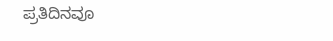ಪ್ರತಿದಿನವೂ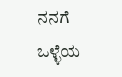ನನಗೆ ಒಳ್ಳೆಯ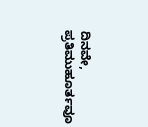ದಿನವೇ, ಪ್ರತಿಮುಹೂರ್ತವೂ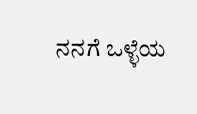ನನಗೆ ಒಳ್ಳೆಯ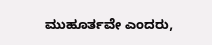ಮುಹೂರ್ತವೇ ಎಂದರು,